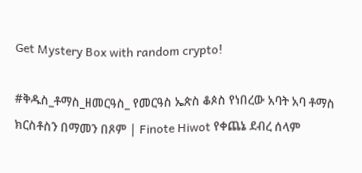Get Mystery Box with random crypto!

#ቅዱስ_ቶማስ_ዘመርዓስ_ የመርዓስ ኤጵስ ቆጶስ የነበረው አባት አባ ቶማስ ክርስቶስን በማመን በጾም | Finote Hiwot የቀጨኔ ደብረ ሰላም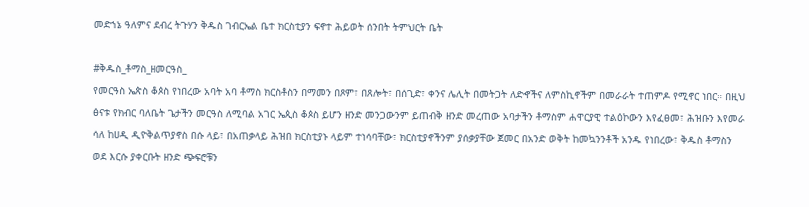መድኀኔ ዓለምና ደብረ ትጉሃን ቅዱስ ገብርኤል ቤተ ክርስቲያን ፍኖተ ሕይወት ሰንበት ትምህርት ቤት

#ቅዱስ_ቶማስ_ዘመርዓስ_
የመርዓስ ኤጵስ ቆጶስ የነበረው አባት አባ ቶማስ ክርስቶስን በማመን በጾም፣ በጸሎት፣ በሰጊድ፣ ቀንና ሌሊት በመትጋት ለድኆችና ለምስኪኖችም በመራራት ተጠምዶ የሚኖር ነበር። በዚህ ፅናቱ የክብር ባለቤት ጌታችን መርዓስ ለሚባል አገር ኤጲስ ቆጶስ ይሆን ዘንድ መንጋውንም ይጠብቅ ዘንድ መረጠው አባታችን ቶማስም ሐዋርያዊ ተልዕኮውን እየፈፀመ፣ ሕዝቡን እየመራ ሳለ ከሀዲ ዲዮቅልጥያኖስ በሱ ላይ፣ በአጠቃላይ ሕዝበ ክርስቲያኑ ላይም ተነሳባቸው፣ ክርስቲያኖችንም ያሰቃያቸው ጀመር በአንድ ወቅት ከመኳንንቶች አንዱ የነበረው፣ ቅዱስ ቶማስን ወደ እርሱ ያቀርቡት ዘንድ ጭፍሮቹን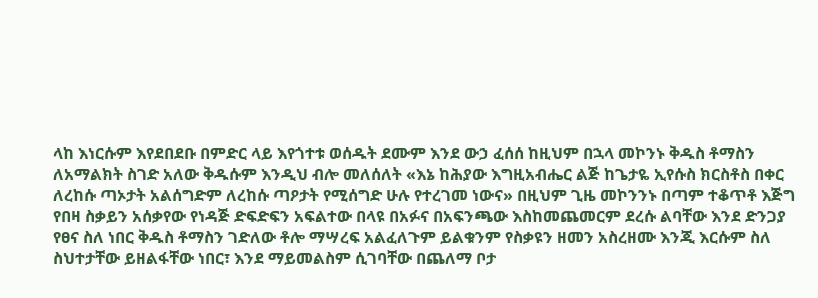ላከ እነርሱም እየደበደቡ በምድር ላይ እየጎተቱ ወሰዱት ደሙም እንደ ውኃ ፈሰሰ ከዚህም በኋላ መኮንኑ ቅዱስ ቶማስን ለአማልክት ስገድ አለው ቅዱሱም እንዲህ ብሎ መለሰለት «እኔ ከሕያው እግዚአብሔር ልጅ ከጌታዬ ኢየሱስ ክርስቶስ በቀር ለረከሱ ጣኦታት አልሰግድም ለረከሱ ጣዖታት የሚሰግድ ሁሉ የተረገመ ነውና» በዚህም ጊዜ መኮንንኑ በጣም ተቆጥቶ እጅግ የበዛ ስቃይን አሰቃየው የነዳጅ ድፍድፍን አፍልተው በላዩ በአፉና በአፍንጫው እስከመጨመርም ደረሱ ልባቸው እንደ ድንጋያ የፀና ስለ ነበር ቅዱስ ቶማስን ገድለው ቶሎ ማሣረፍ አልፈለጉም ይልቁንም የስቃዩን ዘመን አስረዘሙ እንጂ እርሱም ስለ ስህተታቸው ይዘልፋቸው ነበር፣ እንደ ማይመልስም ሲገባቸው በጨለማ ቦታ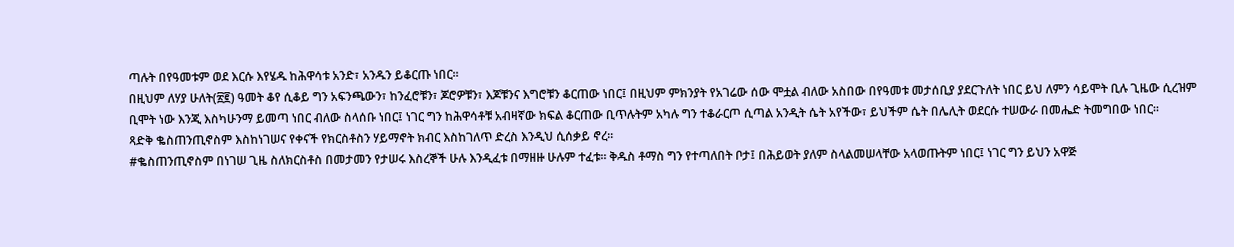ጣሉት በየዓመቱም ወደ እርሱ እየሄዱ ከሕዋሳቱ አንድ፣ አንዱን ይቆርጡ ነበር፡፡
በዚህም ለሃያ ሁለት(፳፪) ዓመት ቆየ ሲቆይ ግን አፍንጫውን፣ ከንፈሮቹን፣ ጆሮዎቹን፣ እጆቹንና እግሮቹን ቆርጠው ነበር፤ በዚህም ምክንያት የአገሬው ሰው ሞቷል ብለው አስበው በየዓመቱ መታሰቢያ ያደርጉለት ነበር ይህ ለምን ሳይሞት ቢሉ ጊዜው ሲረዝም ቢሞት ነው እንጂ እስካሁንማ ይመጣ ነበር ብለው ስላሰቡ ነበር፤ ነገር ግን ከሕዋሳቶቹ አብዛኛው ክፍል ቆርጠው ቢጥሉትም አካሉ ግን ተቆራርጦ ሲጣል አንዲት ሴት አየችው፣ ይህችም ሴት በሌሊት ወደርሱ ተሠውራ በመሔድ ትመግበው ነበር፡፡
ጻድቅ ቈስጠንጢኖስም እስከነገሠና የቀናች የክርስቶስን ሃይማኖት ክብር እስከገለጥ ድረስ እንዲህ ሲሰቃይ ኖረ፡፡
#ቈስጠንጢኖስም በነገሠ ጊዜ ስለክርስቶስ በመታመን የታሠሩ እስረኞች ሁሉ እንዲፈቱ በማዘዙ ሁሉም ተፈቱ፡፡ ቅዱስ ቶማስ ግን የተጣለበት ቦታ፤ በሕይወት ያለም ስላልመሠላቸው አላወጡትም ነበር፤ ነገር ግን ይህን አዋጅ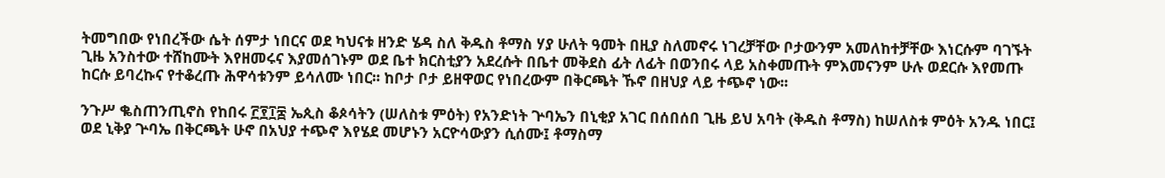ትመግበው የነበረችው ሴት ሰምታ ነበርና ወደ ካህናቱ ዘንድ ሄዳ ስለ ቅዱስ ቶማስ ሃያ ሁለት ዓመት በዚያ ስለመኖሩ ነገረቻቸው ቦታውንም አመለከተቻቸው እነርሱም ባገኙት ጊዜ አንስተው ተሸከሙት እየዘመሩና እያመሰገኑም ወደ ቤተ ክርስቲያን አደረሱት በቤተ መቅደስ ፊት ለፊት በወንበሩ ላይ አስቀመጡት ምእመናንም ሁሉ ወደርሱ እየመጡ ከርሱ ይባረኩና የተቆረጡ ሕዋሳቱንም ይሳለሙ ነበር፡፡ ከቦታ ቦታ ይዘዋወር የነበረውም በቅርጫት ኹኖ በዘህያ ላይ ተጭኖ ነው፡፡

ንጉሥ ቈስጠንጢኖስ የከበሩ ፫፻፲፰ ኤጲስ ቆጶሳትን (ሠለስቱ ምዕት) የአንድነት ጕባኤን በኒቂያ አገር በሰበሰበ ጊዜ ይህ አባት (ቅዱስ ቶማስ) ከሠለስቱ ምዕት አንዱ ነበር፤ ወደ ኒቅያ ጕባኤ በቅርጫት ሁኖ በአህያ ተጭኖ እየሄደ መሆኑን አርዮሳውያን ሲሰሙ፤ ቶማስማ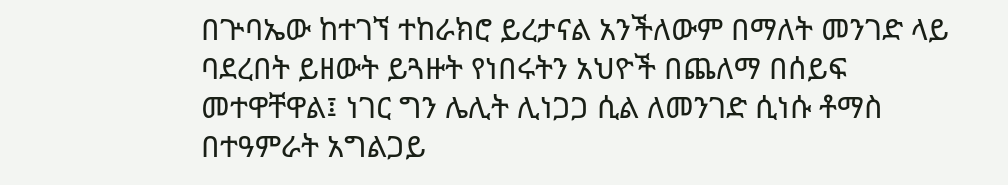በጕባኤው ከተገኘ ተከራክሮ ይረታናል አንችለውም በማለት መንገድ ላይ ባደረበት ይዘውት ይጓዙት የነበሩትን አህዮች በጨለማ በሰይፍ መተዋቸዋል፤ ነገር ግን ሌሊት ሊነጋጋ ሲል ለመንገድ ሲነሱ ቶማስ በተዓምራት አግልጋይ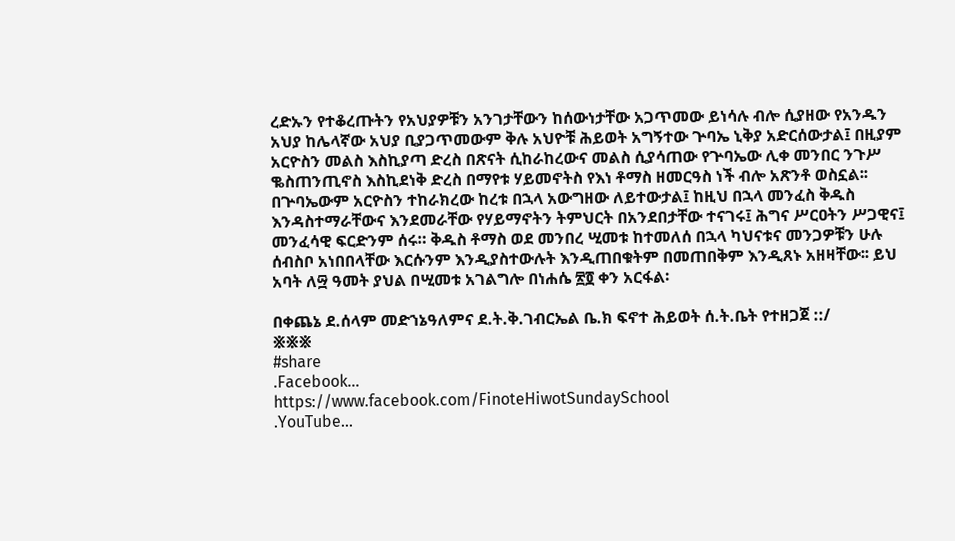ረድኡን የተቆረጡትን የአህያዎቹን አንገታቸውን ከሰውነታቸው አጋጥመው ይነሳሉ ብሎ ሲያዘው የአንዱን አህያ ከሌላኛው አህያ ቢያጋጥመውም ቅሉ አህዮቹ ሕይወት አግኝተው ጕባኤ ኒቅያ አድርሰውታል፤ በዚያም አርዮስን መልስ እስኪያጣ ድረስ በጽናት ሲከራከረውና መልስ ሲያሳጠው የጕባኤው ሊቀ መንበር ንጉሥ ቈስጠንጢኖስ እስኪደነቅ ድረስ በማየቱ ሃይመኖትስ የእነ ቶማስ ዘመርዓስ ነች ብሎ አጽንቶ ወስኗል፡፡ በጕባኤውም አርዮስን ተከራክረው ከረቱ በኋላ አውግዘው ለይተውታል፤ ከዚህ በኋላ መንፈስ ቅዱስ እንዳስተማራቸውና እንደመራቸው የሃይማኖትን ትምህርት በአንደበታቸው ተናገሩ፤ ሕግና ሥርዐትን ሥጋዊና፤ መንፈሳዊ ፍርድንም ሰሩ። ቅዱስ ቶማስ ወደ መንበረ ሢመቱ ከተመለሰ በኋላ ካህናቱና መንጋዎቹን ሁሉ ሰብስቦ አነበበላቸው እርሱንም እንዲያስተውሉት እንዲጠበቁትም በመጠበቅም እንዲጸኑ አዘዛቸው፡፡ ይህ አባት ለ፵ ዓመት ያህል በሢመቱ አገልግሎ በነሐሴ ፳፬ ቀን አርፋል፡

በቀጨኔ ደ.ሰላም መድኀኔዓለምና ደ.ት.ቅ.ገብርኤል ቤ.ክ ፍኖተ ሕይወት ሰ.ት.ቤት የተዘጋጀ ::/
፠፠፠
#share
.Facebook...
https://www.facebook.com/FinoteHiwotSundaySchool
.YouTube...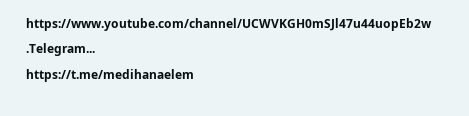https://www.youtube.com/channel/UCWVKGH0mSJl47u44uopEb2w
.Telegram...
https://t.me/medihanaelem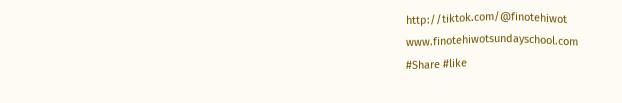http://tiktok.com/@finotehiwot
www.finotehiwotsundayschool.com
#Share #like